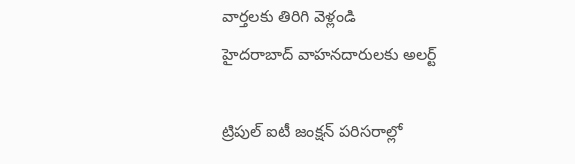వార్తలకు తిరిగి వెళ్లండి
హైదరాబాద్ వాహనదారులకు అలర్ట్

ట్రిపుల్ ఐటీ జంక్షన్ పరిసరాల్లో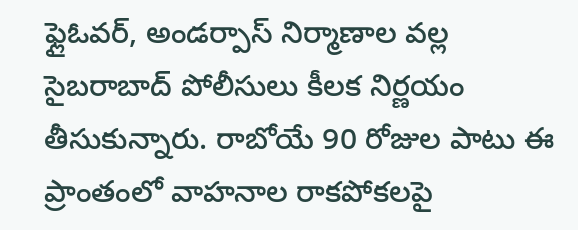ఫ్లైఓవర్, అండర్పాస్ నిర్మాణాల వల్ల సైబరాబాద్ పోలీసులు కీలక నిర్ణయం తీసుకున్నారు. రాబోయే 90 రోజుల పాటు ఈ ప్రాంతంలో వాహనాల రాకపోకలపై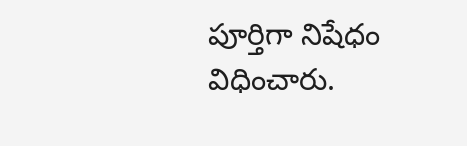పూర్తిగా నిషేధం విధించారు.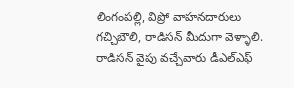లింగంపల్లి, విప్రో వాహనదారులు గచ్చిబౌలి, రాడిసన్ మీదుగా వెళ్ళాలి. రాడిసన్ వైపు వచ్చేవారు డీఎల్ఎఫ్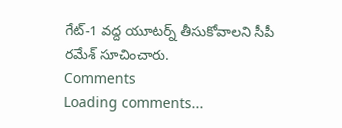గేట్-1 వద్ద యూటర్న్ తీసుకోవాలని సీపీ రమేశ్ సూచించారు.
Comments
Loading comments...